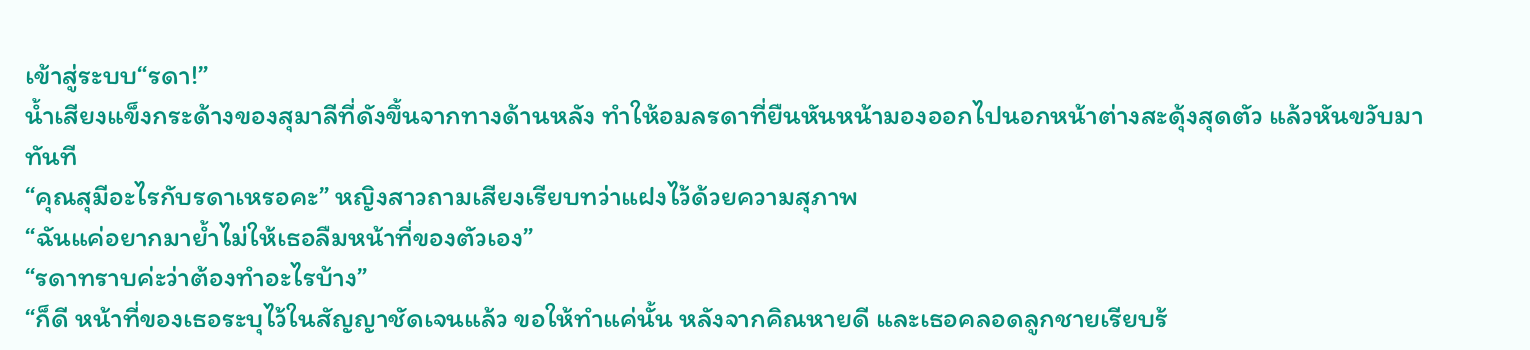เข้าสู่ระบบ“รดา!”
น้ำเสียงแข็งกระด้างของสุมาลีที่ดังขึ้นจากทางด้านหลัง ทำให้อมลรดาที่ยืนหันหน้ามองออกไปนอกหน้าต่างสะดุ้งสุดตัว แล้วหันขวับมาทันที
“คุณสุมีอะไรกับรดาเหรอคะ” หญิงสาวถามเสียงเรียบทว่าแฝงไว้ด้วยความสุภาพ
“ฉันแค่อยากมาย้ำไม่ให้เธอลืมหน้าที่ของตัวเอง”
“รดาทราบค่ะว่าต้องทำอะไรบ้าง”
“ก็ดี หน้าที่ของเธอระบุไว้ในสัญญาชัดเจนแล้ว ขอให้ทำแค่นั้น หลังจากคิณหายดี และเธอคลอดลูกชายเรียบร้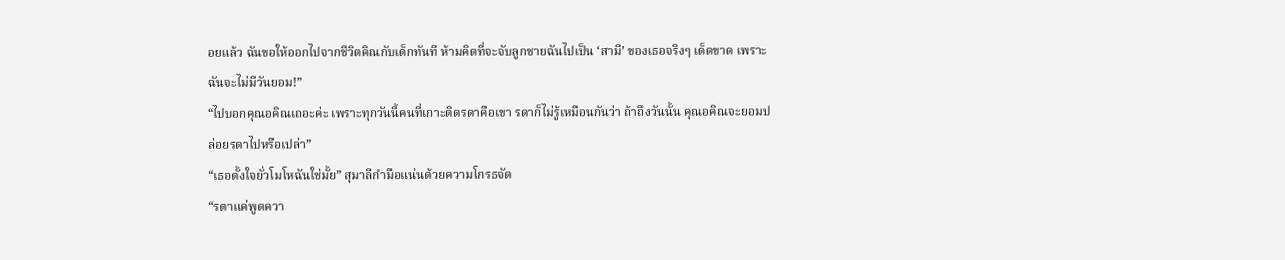อยแล้ว ฉันขอให้ออกไปจากชีวิตคิณกับเด็กทันที ห้ามคิดที่จะจับลูกชายฉันไปเป็น ‘สามี’ ของเธอจริงๆ เด็ดขาด เพราะฉันจะไม่มีวันยอม!”
“ไปบอกคุณอคิณเถอะค่ะ เพราะทุกวันนี้คนที่เกาะติดรดาคือเขา รดาก็ไม่รู้เหมือนกันว่า ถ้าถึงวันนั้น คุณอคิณจะยอมปล่อยรดาไปหรือเปล่า”
“เธอตั้งใจยั่วโมโหฉันใช่มั้ย” สุมาลีกำมือแน่นด้วยความโกรธจัด
“รดาแค่พูดควา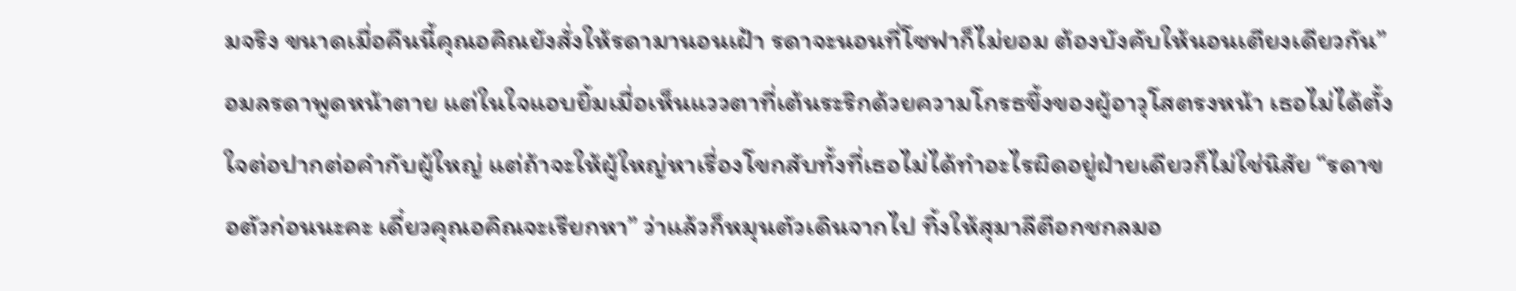มจริง ขนาดเมื่อคืนนี้คุณอคิณยังสั่งให้รดามานอนเฝ้า รดาจะนอนที่โซฟาก็ไม่ยอม ต้องบังคับให้นอนเตียงเดียวกัน” อมลรดาพูดหน้าตาย แต่ในใจแอบยิ้มเมื่อเห็นแววตาที่เต้นระริกด้วยความโกรธขึ้งของผู้อาวุโสตรงหน้า เธอไม่ได้ตั้งใจต่อปากต่อคำกับผู้ใหญ่ แต่ถ้าจะให้ผู้ใหญ่หาเรื่องโขกสับทั้งที่เธอไม่ได้ทำอะไรผิดอยู่ฝ่ายเดียวก็ไม่ใช่นิสัย “รดาขอตัวก่อนนะคะ เดี๋ยวคุณอคิณจะเรียกหา” ว่าแล้วก็หมุนตัวเดินจากไป ทิ้งให้สุมาลีตีอกชกลมอ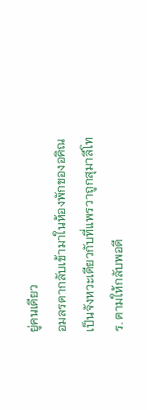ยู่คนเดียว
อมลรดากลับเข้ามาในห้องพักของอคิณ เป็นจังหวะเดียวกับที่แพรวาถูกสุมาลีโทร. ตามให้กลับพอดี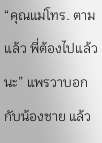“คุณแม่โทร. ตามแล้ว พี่ต้องไปแล้วนะ” แพรวาบอกกับน้องชาย แล้ว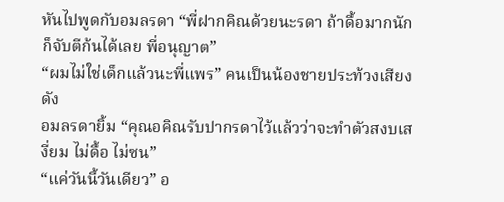หันไปพูดกับอมลรดา “พี่ฝากคิณด้วยนะรดา ถ้าดื้อมากนักก็จับตีก้นได้เลย พี่อนุญาต”
“ผมไม่ใช่เด็กแล้วนะพี่แพร” คนเป็นน้องชายประท้วงเสียงดัง
อมลรดายิ้ม “คุณอคิณรับปากรดาไว้แล้วว่าจะทำตัวสงบเสงี่ยม ไม่ดื้อ ไม่ซน”
“แค่วันนี้วันเดียว” อ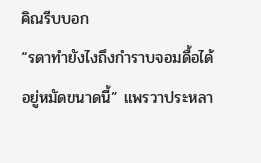คิณรีบบอก
“รดาทำยังไงถึงกำราบจอมดื้อได้อยู่หมัดขนาดนี้” แพรวาประหลา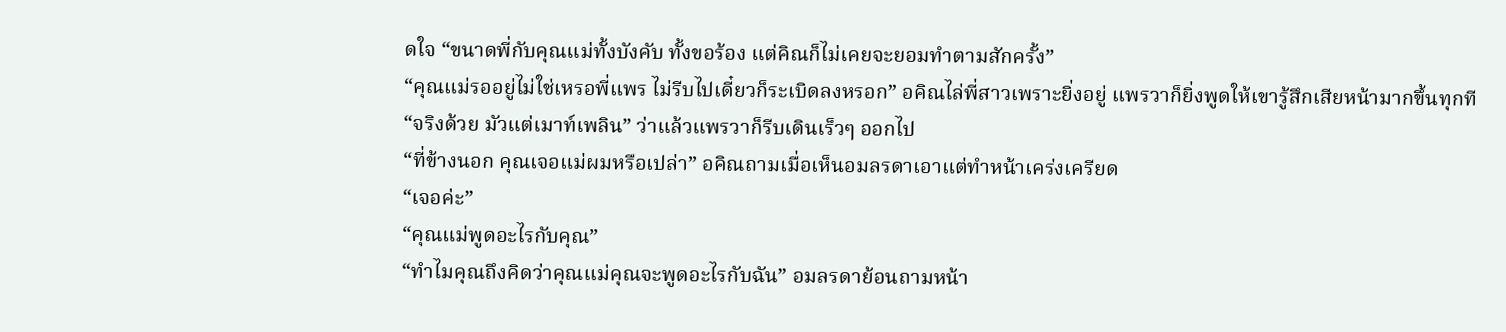ดใจ “ขนาดพี่กับคุณแม่ทั้งบังคับ ทั้งขอร้อง แต่คิณก็ไม่เคยจะยอมทำตามสักครั้ง”
“คุณแม่รออยู่ไม่ใช่เหรอพี่แพร ไม่รีบไปเดี๋ยวก็ระเบิดลงหรอก” อคิณไล่พี่สาวเพราะยิ่งอยู่ แพรวาก็ยิ่งพูดให้เขารู้สึกเสียหน้ามากขึ้นทุกที
“จริงด้วย มัวแต่เมาท์เพลิน” ว่าแล้วแพรวาก็รีบเดินเร็วๆ ออกไป
“ที่ข้างนอก คุณเจอแม่ผมหรือเปล่า” อคิณถามเมื่อเห็นอมลรดาเอาแต่ทำหน้าเคร่งเครียด
“เจอค่ะ”
“คุณแม่พูดอะไรกับคุณ”
“ทำไมคุณถึงคิดว่าคุณแม่คุณจะพูดอะไรกับฉัน” อมลรดาย้อนถามหน้า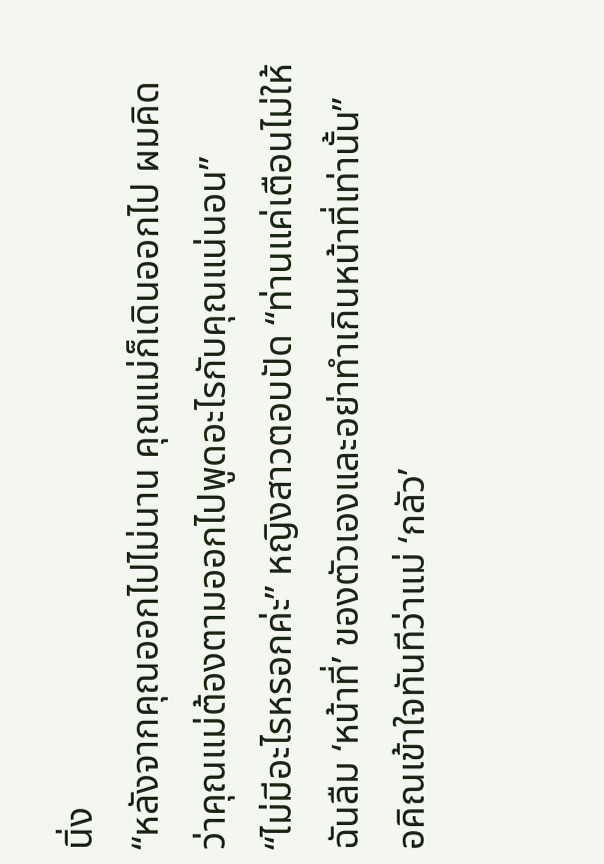นิ่ง
“หลังจากคุณออกไปไม่นาน คุณแม่ก็เดินออกไป ผมคิดว่าคุณแม่ต้องตามออกไปพูดอะไรกับคุณแน่นอน”
“ไม่มีอะไรหรอกค่ะ” หญิงสาวตอบปัด “ท่านแค่เตือนไม่ให้ฉันลืม ‘หน้าที่’ ของตัวเองและอย่าทำเกินหน้าที่เท่านั้น”
อคิณเข้าใจทันทีว่าแม่ ‘กลัว’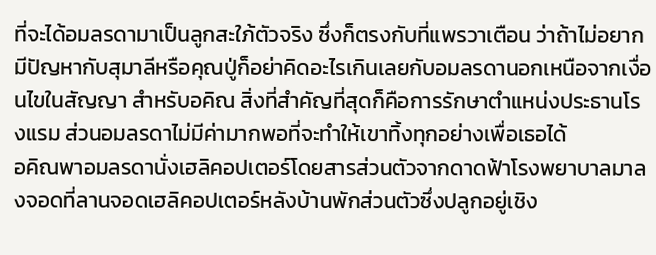ที่จะได้อมลรดามาเป็นลูกสะใภ้ตัวจริง ซึ่งก็ตรงกับที่แพรวาเตือน ว่าถ้าไม่อยากมีปัญหากับสุมาลีหรือคุณปู่ก็อย่าคิดอะไรเกินเลยกับอมลรดานอกเหนือจากเงื่อนไขในสัญญา สำหรับอคิณ สิ่งที่สำคัญที่สุดก็คือการรักษาตำแหน่งประธานโรงแรม ส่วนอมลรดาไม่มีค่ามากพอที่จะทำให้เขาทิ้งทุกอย่างเพื่อเธอได้
อคิณพาอมลรดานั่งเฮลิคอปเตอร์โดยสารส่วนตัวจากดาดฟ้าโรงพยาบาลมาลงจอดที่ลานจอดเฮลิคอปเตอร์หลังบ้านพักส่วนตัวซึ่งปลูกอยู่เชิง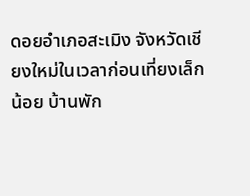ดอยอำเภอสะเมิง จังหวัดเชียงใหม่ในเวลาก่อนเที่ยงเล็กน้อย บ้านพัก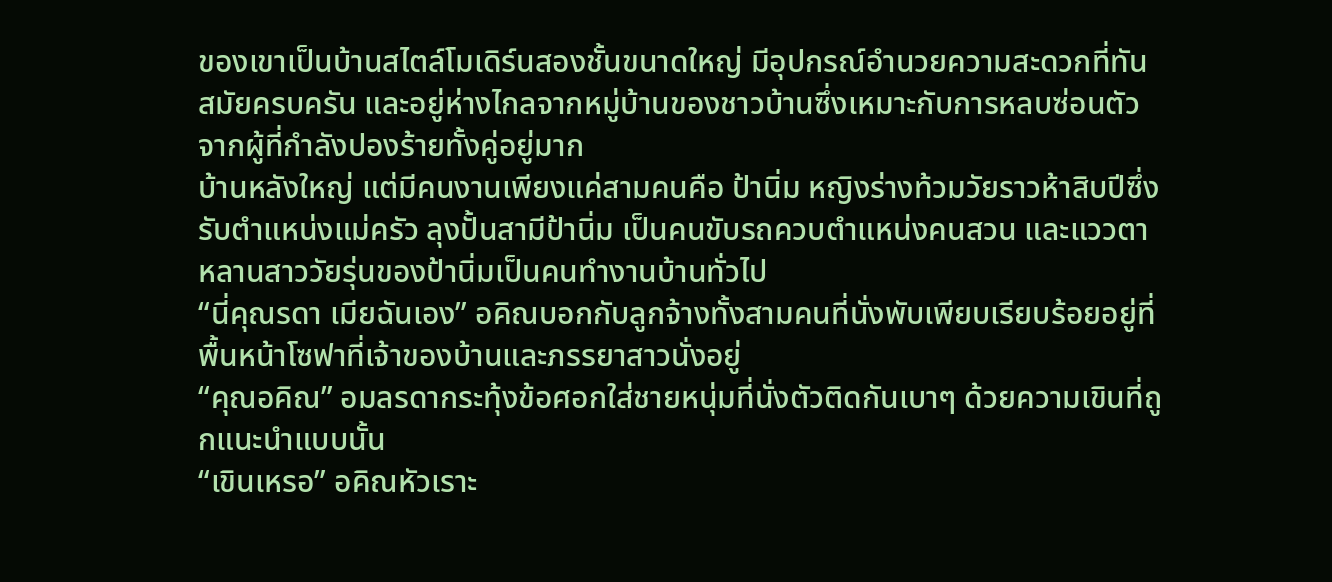ของเขาเป็นบ้านสไตล์โมเดิร์นสองชั้นขนาดใหญ่ มีอุปกรณ์อำนวยความสะดวกที่ทันสมัยครบครัน และอยู่ห่างไกลจากหมู่บ้านของชาวบ้านซึ่งเหมาะกับการหลบซ่อนตัวจากผู้ที่กำลังปองร้ายทั้งคู่อยู่มาก
บ้านหลังใหญ่ แต่มีคนงานเพียงแค่สามคนคือ ป้านิ่ม หญิงร่างท้วมวัยราวห้าสิบปีซึ่งรับตำแหน่งแม่ครัว ลุงปั้นสามีป้านิ่ม เป็นคนขับรถควบตำแหน่งคนสวน และแววตา หลานสาววัยรุ่นของป้านิ่มเป็นคนทำงานบ้านทั่วไป
“นี่คุณรดา เมียฉันเอง” อคิณบอกกับลูกจ้างทั้งสามคนที่นั่งพับเพียบเรียบร้อยอยู่ที่พื้นหน้าโซฟาที่เจ้าของบ้านและภรรยาสาวนั่งอยู่
“คุณอคิณ” อมลรดากระทุ้งข้อศอกใส่ชายหนุ่มที่นั่งตัวติดกันเบาๆ ด้วยความเขินที่ถูกแนะนำแบบนั้น
“เขินเหรอ” อคิณหัวเราะ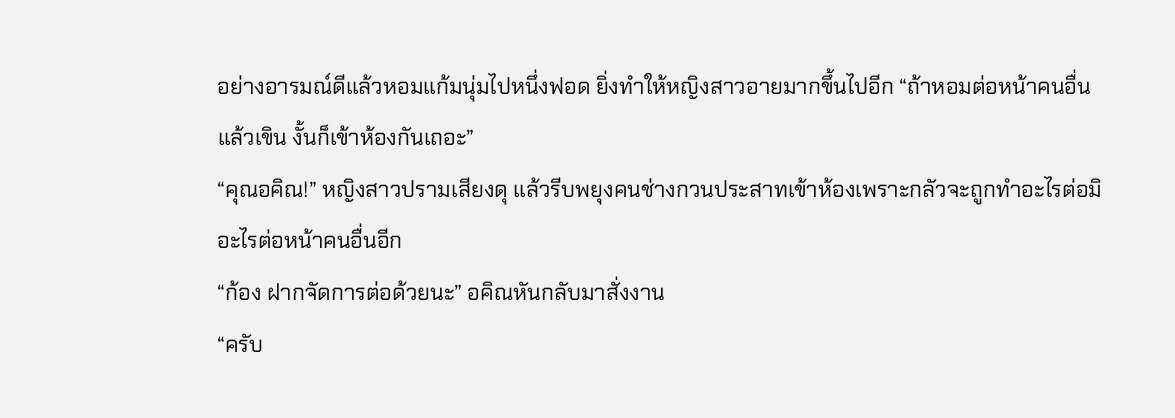อย่างอารมณ์ดีแล้วหอมแก้มนุ่มไปหนึ่งฟอด ยิ่งทำให้หญิงสาวอายมากขึ้นไปอีก “ถ้าหอมต่อหน้าคนอื่นแล้วเขิน งั้นก็เข้าห้องกันเถอะ”
“คุณอคิณ!” หญิงสาวปรามเสียงดุ แล้วรีบพยุงคนช่างกวนประสาทเข้าห้องเพราะกลัวจะถูกทำอะไรต่อมิอะไรต่อหน้าคนอื่นอีก
“ก้อง ฝากจัดการต่อด้วยนะ” อคิณหันกลับมาสั่งงาน
“ครับ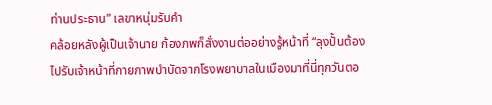ท่านประธาน” เลขาหนุ่มรับคำ
คล้อยหลังผู้เป็นเจ้านาย ก้องภพก็สั่งงานต่ออย่างรู้หน้าที่ “ลุงปั้นต้องไปรับเจ้าหน้าที่กายภาพบำบัดจากโรงพยาบาลในเมืองมาที่นี่ทุกวันตอ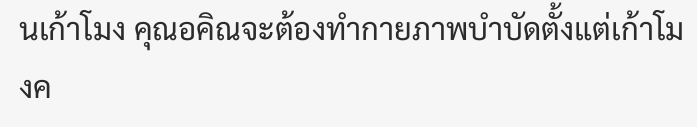นเก้าโมง คุณอคิณจะต้องทำกายภาพบำบัดตั้งแต่เก้าโมงค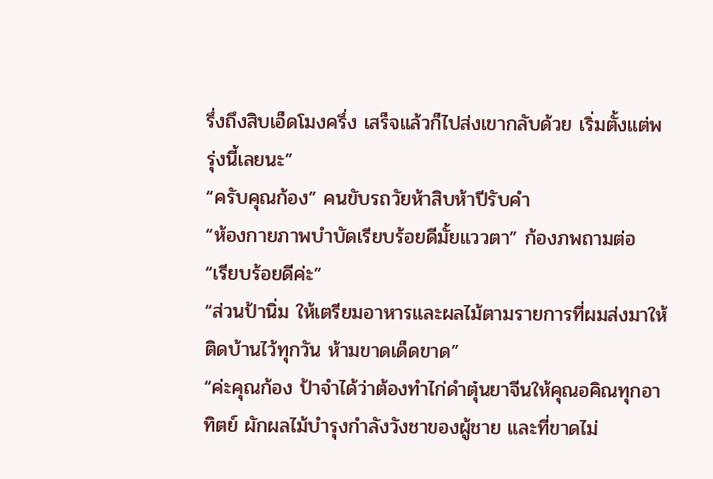รึ่งถึงสิบเอ็ดโมงครึ่ง เสร็จแล้วก็ไปส่งเขากลับด้วย เริ่มตั้งแต่พรุ่งนี้เลยนะ”
“ครับคุณก้อง” คนขับรถวัยห้าสิบห้าปีรับคำ
“ห้องกายภาพบำบัดเรียบร้อยดีมั้ยแววตา” ก้องภพถามต่อ
“เรียบร้อยดีค่ะ”
“ส่วนป้านิ่ม ให้เตรียมอาหารและผลไม้ตามรายการที่ผมส่งมาให้ติดบ้านไว้ทุกวัน ห้ามขาดเด็ดขาด”
“ค่ะคุณก้อง ป้าจำได้ว่าต้องทำไก่ดำตุ๋นยาจีนให้คุณอคิณทุกอาทิตย์ ผักผลไม้บำรุงกำลังวังชาของผู้ชาย และที่ขาดไม่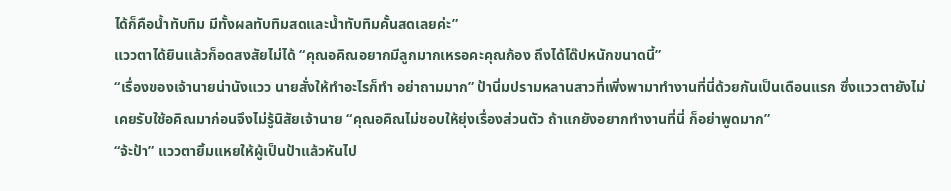ได้ก็คือน้ำทับทิม มีทั้งผลทับทิมสดและน้ำทับทิมคั้นสดเลยค่ะ”
แววตาได้ยินแล้วก็อดสงสัยไม่ได้ “คุณอคิณอยากมีลูกมากเหรอคะคุณก้อง ถึงได้โด๊ปหนักขนาดนี้”
“เรื่องของเจ้านายน่านังแวว นายสั่งให้ทำอะไรก็ทำ อย่าถามมาก” ป้านิ่มปรามหลานสาวที่เพิ่งพามาทำงานที่นี่ด้วยกันเป็นเดือนแรก ซึ่งแววตายังไม่เคยรับใช้อคิณมาก่อนจึงไม่รู้นิสัยเจ้านาย “คุณอคิณไม่ชอบให้ยุ่งเรื่องส่วนตัว ถ้าแกยังอยากทำงานที่นี่ ก็อย่าพูดมาก”
“จ้ะป้า” แววตายิ้มแหยให้ผู้เป็นป้าแล้วหันไป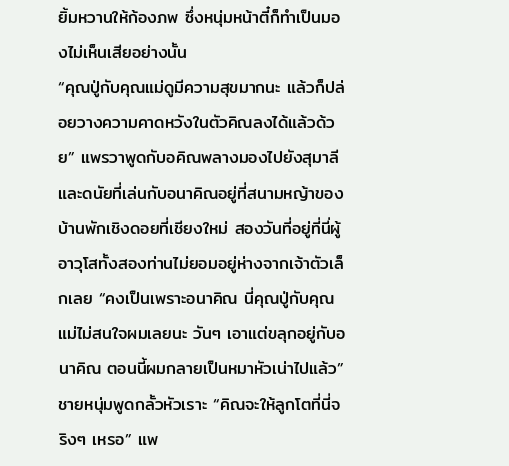ยิ้มหวานให้ก้องภพ ซึ่งหนุ่มหน้าตี๋ก็ทำเป็นมองไม่เห็นเสียอย่างนั้น
“คุณปู่กับคุณแม่ดูมีความสุขมากนะ แล้วก็ปล่อยวางความคาดหวังในตัวคิณลงได้แล้วด้วย” แพรวาพูดกับอคิณพลางมองไปยังสุมาลีและดนัยที่เล่นกับอนาคิณอยู่ที่สนามหญ้าของบ้านพักเชิงดอยที่เชียงใหม่ สองวันที่อยู่ที่นี่ผู้อาวุโสทั้งสองท่านไม่ยอมอยู่ห่างจากเจ้าตัวเล็กเลย “คงเป็นเพราะอนาคิณ นี่คุณปู่กับคุณแม่ไม่สนใจผมเลยนะ วันๆ เอาแต่ขลุกอยู่กับอนาคิณ ตอนนี้ผมกลายเป็นหมาหัวเน่าไปแล้ว” ชายหนุ่มพูดกลั้วหัวเราะ “คิณจะให้ลูกโตที่นี่จริงๆ เหรอ” แพ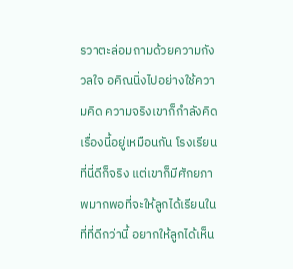รวาตะล่อมถามด้วยความกังวลใจ อคิณนิ่งไปอย่างใช้ความคิด ความจริงเขาก็กำลังคิดเรื่องนี้อยู่เหมือนกัน โรงเรียนที่นี่ดีก็จริง แต่เขาก็มีศักยภาพมากพอที่จะให้ลูกได้เรียนในที่ที่ดีกว่านี้ อยากให้ลูกได้เห็น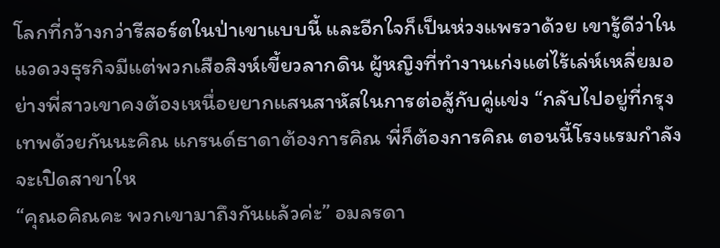โลกที่กว้างกว่ารีสอร์ตในป่าเขาแบบนี้ และอีกใจก็เป็นห่วงแพรวาด้วย เขารู้ดีว่าในแวดวงธุรกิจมีแต่พวกเสือสิงห์เขี้ยวลากดิน ผู้หญิงที่ทำงานเก่งแต่ไร้เล่ห์เหลี่ยมอย่างพี่สาวเขาคงต้องเหนื่อยยากแสนสาหัสในการต่อสู้กับคู่แข่ง “กลับไปอยู่ที่กรุงเทพด้วยกันนะคิณ แกรนด์ธาดาต้องการคิณ พี่ก็ต้องการคิณ ตอนนี้โรงแรมกำลังจะเปิดสาขาให
“คุณอคิณคะ พวกเขามาถึงกันแล้วค่ะ” อมลรดา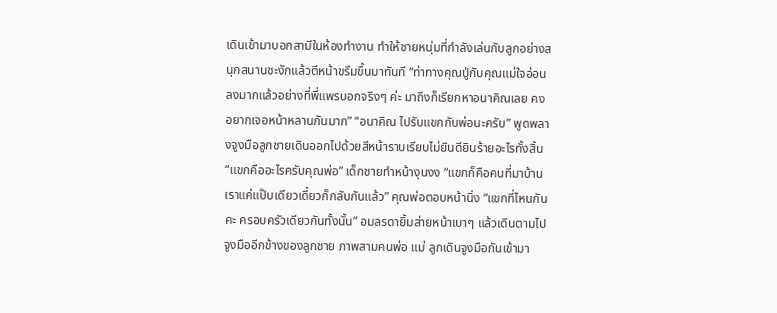เดินเข้ามาบอกสามีในห้องทำงาน ทำให้ชายหนุ่มที่กำลังเล่นกับลูกอย่างสนุกสนานชะงักแล้วตีหน้าขรึมขึ้นมาทันที “ท่าทางคุณปู่กับคุณแม่ใจอ่อนลงมากแล้วอย่างที่พี่แพรบอกจริงๆ ค่ะ มาถึงก็เรียกหาอนาคิณเลย คงอยากเจอหน้าหลานกันมาก” “อนาคิณ ไปรับแขกกับพ่อนะครับ” พูดพลางจูงมือลูกชายเดินออกไปด้วยสีหน้าราบเรียบไม่ยินดียินร้ายอะไรทั้งสิ้น “แขกคืออะไรครับคุณพ่อ” เด็กชายทำหน้างุนงง “แขกก็คือคนที่มาบ้านเราแค่แป๊บเดียวเดี๋ยวก็กลับกันแล้ว” คุณพ่อตอบหน้านิ่ง “แขกที่ไหนกันคะ ครอบครัวเดียวกันทั้งนั้น” อมลรดายิ้มส่ายหน้าเบาๆ แล้วเดินตามไปจูงมืออีกข้างของลูกชาย ภาพสามคนพ่อ แม่ ลูกเดินจูงมือกันเข้ามา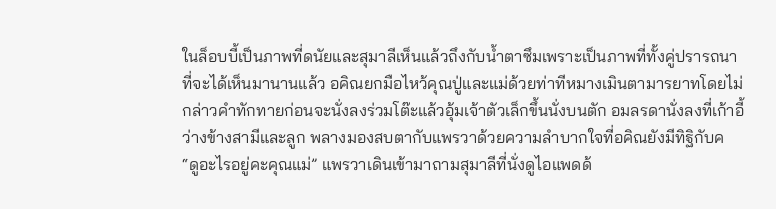ในล็อบบี้เป็นภาพที่ดนัยและสุมาลีเห็นแล้วถึงกับน้ำตาซึมเพราะเป็นภาพที่ทั้งคู่ปรารถนาที่จะได้เห็นมานานแล้ว อคิณยกมือไหว้คุณปู่และแม่ด้วยท่าทีหมางเมินตามารยาทโดยไม่กล่าวคำทักทายก่อนจะนั่งลงร่วมโต๊ะแล้วอุ้มเจ้าตัวเล็กขึ้นนั่งบนตัก อมลรดานั่งลงที่เก้าอี้ว่างข้างสามีและลูก พลางมองสบตากับแพรวาด้วยความลำบากใจที่อคิณยังมีทิฐิกับค
“ดูอะไรอยู่คะคุณแม่” แพรวาเดินเข้ามาถามสุมาลีที่นั่งดูไอแพดด้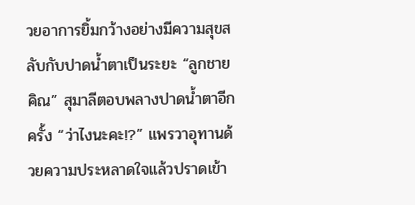วยอาการยิ้มกว้างอย่างมีความสุขสลับกับปาดน้ำตาเป็นระยะ “ลูกชายคิณ” สุมาลีตอบพลางปาดน้ำตาอีกครั้ง “ว่าไงนะคะ!?” แพรวาอุทานด้วยความประหลาดใจแล้วปราดเข้า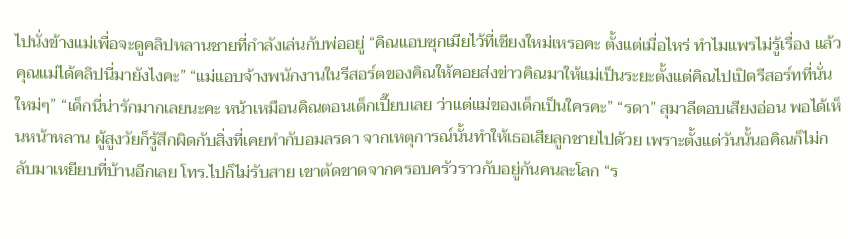ไปนั่งข้างแม่เพื่อจะดูคลิปหลานชายที่กำลังเล่นกับพ่ออยู่ “คิณแอบซุกเมียไว้ที่เชียงใหม่เหรอคะ ตั้งแต่เมื่อไหร่ ทำไมแพรไม่รู้เรื่อง แล้วคุณแม่ได้คลิปนี่มายังไงคะ” “แม่แอบจ้างพนักงานในรีสอร์ตของคิณให้คอยส่งข่าวคิณมาให้แม่เป็นระยะตั้งแต่คิณไปเปิดรีสอร์ทที่นั่นใหม่ๆ” “เด็กนี่น่ารักมากเลยนะคะ หน้าเหมือนคิณตอนเด็กเปี๊ยบเลย ว่าแต่แม่ของเด็กเป็นใครคะ” “รดา” สุมาลีตอบเสียงอ่อน พอได้เห็นหน้าหลาน ผู้สูงวัยก็รู้สึกผิดกับสิ่งที่เคยทำกับอมลรดา จากเหตุการณ์นั้นทำให้เธอเสียลูกชายไปด้วย เพราะตั้งแต่วันนั้นอคิณก็ไม่กลับมาเหยียบที่บ้านอีกเลย โทร.ไปก็ไม่รับสาย เขาตัดขาดจากครอบครัวราวกับอยู่กันคนละโลก “ร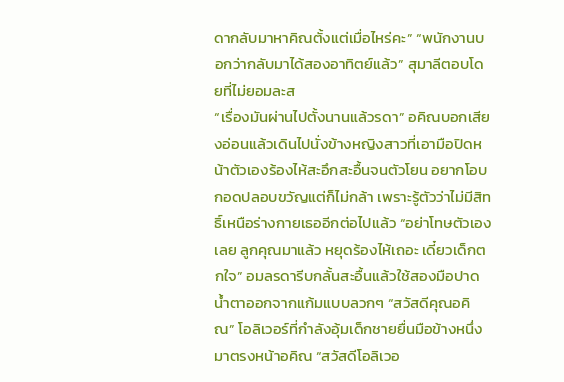ดากลับมาหาคิณตั้งแต่เมื่อไหร่คะ” “พนักงานบอกว่ากลับมาได้สองอาทิตย์แล้ว” สุมาลีตอบโดยที่ไม่ยอมละส
“เรื่องมันผ่านไปตั้งนานแล้วรดา” อคิณบอกเสียงอ่อนแล้วเดินไปนั่งข้างหญิงสาวที่เอามือปิดหน้าตัวเองร้องไห้สะอึกสะอื้นจนตัวโยน อยากโอบกอดปลอบขวัญแต่ก็ไม่กล้า เพราะรู้ตัวว่าไม่มีสิทธิ์เหนือร่างกายเธออีกต่อไปแล้ว “อย่าโทษตัวเองเลย ลูกคุณมาแล้ว หยุดร้องไห้เถอะ เดี๋ยวเด็กตกใจ” อมลรดารีบกลั้นสะอื้นแล้วใช้สองมือปาดน้ำตาออกจากแก้มแบบลวกๆ “สวัสดีคุณอคิณ” โอลิเวอร์ที่กำลังอุ้มเด็กชายยื่นมือข้างหนึ่งมาตรงหน้าอคิณ “สวัสดีโอลิเวอ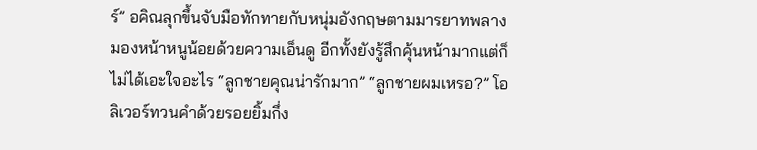ร์” อคิณลุกขึ้นจับมือทักทายกับหนุ่มอังกฤษตามมารยาทพลางมองหน้าหนูน้อยด้วยความเอ็นดู อีกทั้งยังรู้สึกคุ้นหน้ามากแต่ก็ไม่ได้เอะใจอะไร “ลูกชายคุณน่ารักมาก” “ลูกชายผมเหรอ?” โอลิเวอร์ทวนคำด้วยรอยยิ้มกึ่ง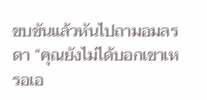ขบขันแล้วหันไปถามอมลรดา “คุณยังไม่ได้บอกเขาเหรอเอ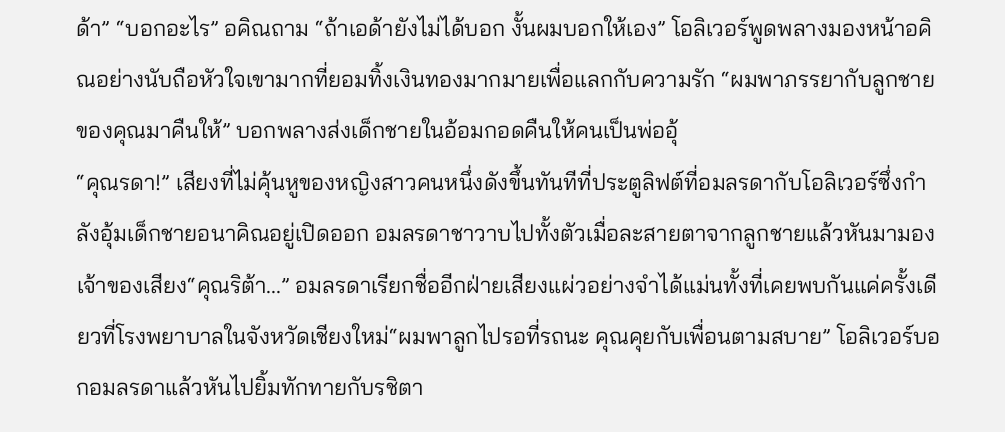ด้า” “บอกอะไร” อคิณถาม “ถ้าเอด้ายังไม่ได้บอก งั้นผมบอกให้เอง” โอลิเวอร์พูดพลางมองหน้าอคิณอย่างนับถือหัวใจเขามากที่ยอมทิ้งเงินทองมากมายเพื่อแลกกับความรัก “ผมพาภรรยากับลูกชายของคุณมาคืนให้” บอกพลางส่งเด็กชายในอ้อมกอดคืนให้คนเป็นพ่ออุ้
“คุณรดา!” เสียงที่ไม่คุ้นหูของหญิงสาวคนหนึ่งดังขึ้นทันทีที่ประตูลิฟต์ที่อมลรดากับโอลิเวอร์ซึ่งกำลังอุ้มเด็กชายอนาคิณอยู่เปิดออก อมลรดาชาวาบไปทั้งตัวเมื่อละสายตาจากลูกชายแล้วหันมามองเจ้าของเสียง“คุณริต้า...” อมลรดาเรียกชื่ออีกฝ่ายเสียงแผ่วอย่างจำได้แม่นทั้งที่เคยพบกันแค่ครั้งเดียวที่โรงพยาบาลในจังหวัดเชียงใหม่“ผมพาลูกไปรอที่รถนะ คุณคุยกับเพื่อนตามสบาย” โอลิเวอร์บอกอมลรดาแล้วหันไปยิ้มทักทายกับรชิตา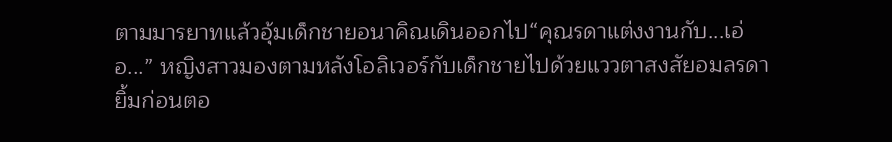ตามมารยาทแล้วอุ้มเด็กชายอนาคิณเดินออกไป“คุณรดาแต่งงานกับ...เอ่อ...” หญิงสาวมองตามหลังโอลิเวอร์กับเด็กชายไปด้วยแววตาสงสัยอมลรดายิ้มก่อนตอ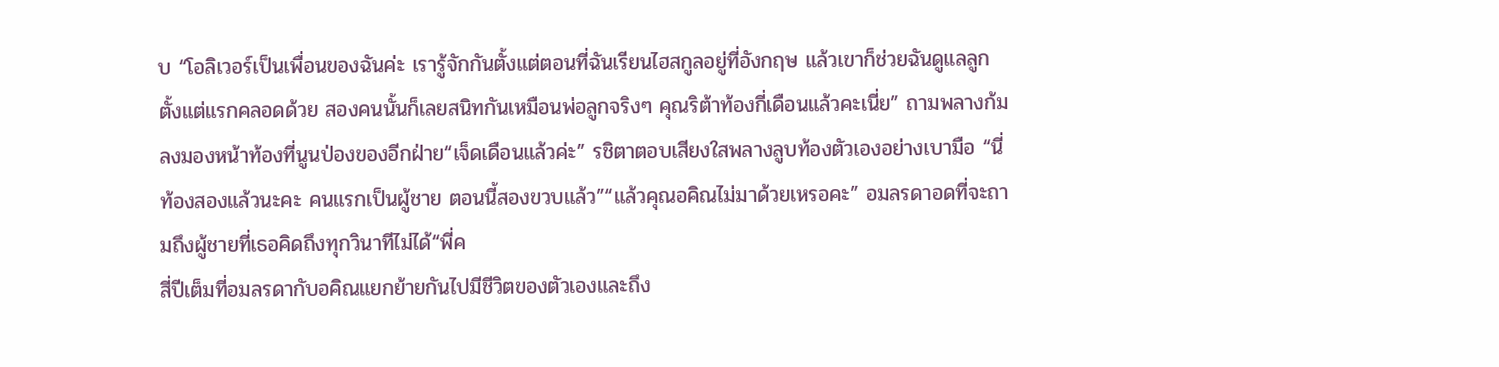บ “โอลิเวอร์เป็นเพื่อนของฉันค่ะ เรารู้จักกันตั้งแต่ตอนที่ฉันเรียนไฮสกูลอยู่ที่อังกฤษ แล้วเขาก็ช่วยฉันดูแลลูกตั้งแต่แรกคลอดด้วย สองคนนั้นก็เลยสนิทกันเหมือนพ่อลูกจริงๆ คุณริต้าท้องกี่เดือนแล้วคะเนี่ย” ถามพลางก้มลงมองหน้าท้องที่นูนป่องของอีกฝ่าย“เจ็ดเดือนแล้วค่ะ” รชิตาตอบเสียงใสพลางลูบท้องตัวเองอย่างเบามือ “นี่ท้องสองแล้วนะคะ คนแรกเป็นผู้ชาย ตอนนี้สองขวบแล้ว”“แล้วคุณอคิณไม่มาด้วยเหรอคะ” อมลรดาอดที่จะถามถึงผู้ชายที่เธอคิดถึงทุกวินาทีไม่ได้“พี่ค
สี่ปีเต็มที่อมลรดากับอคิณแยกย้ายกันไปมีชีวิตของตัวเองและถึง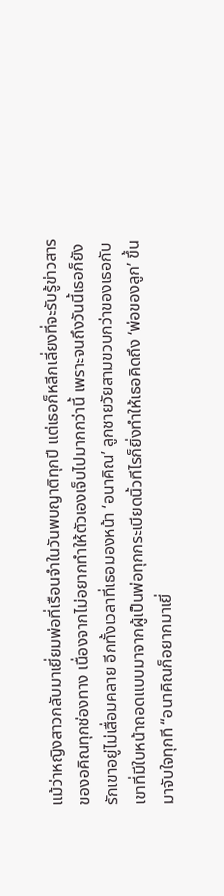แม้ว่าหญิงสาวกลับมาเยี่ยมพ่อที่เรือนจำในวันพบญาติทุกปี แต่เธอก็หลีกเลี่ยงที่จะรับรู้ข่าวสารของอคิณทุกช่องทาง เนื่องจากไม่อยากทำให้ตัวเองเจ็บไปมากกว่านี้ เพราะจนถึงวันนี้เธอก็ยังรักเขาอยู่ไม่เสื่อมคลาย อีกทั้งเวลาที่เธอมองหน้า ‘อนาคิณ’ ลูกชายวัยสามขวบกว่าของเธอกับเขาที่มีใบหน้าถอดแบบมาจากผู้เป็นพ่อทุกกระเบียดนิ้วทีไรก็ยิ่งทำให้เธอคิดถึง ‘พ่อของลูก’ ขึ้นมาจับใจทุกที “อนาคิณก็อยากมาเยี่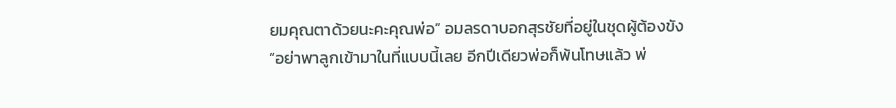ยมคุณตาด้วยนะคะคุณพ่อ” อมลรดาบอกสุรชัยที่อยู่ในชุดผู้ต้องขัง “อย่าพาลูกเข้ามาในที่แบบนี้เลย อีกปีเดียวพ่อก็พ้นโทษแล้ว พ่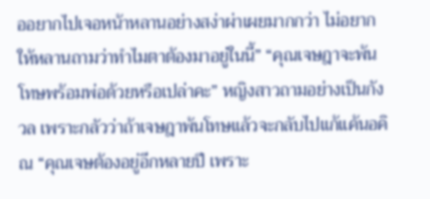ออยากไปเจอหน้าหลานอย่างสง่าผ่าเผยมากกว่า ไม่อยากให้หลานถามว่าทำไมตาต้องมาอยู่ในนี้” “คุณเจษฎาจะพ้นโทษพร้อมพ่อด้วยหรือเปล่าคะ” หญิงสาวถามอย่างเป็นกังวล เพราะกลัวว่าถ้าเจษฎาพ้นโทษแล้วจะกลับไปแก้แค้นอคิณ “คุณเจษต้องอยู่อีกหลายปี เพราะ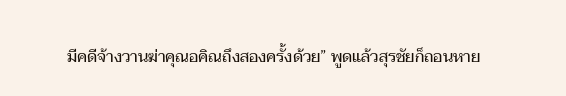มีคดีจ้างวานฆ่าคุณอคิณถึงสองครั้งด้วย” พูดแล้วสุรชัยก็ถอนหาย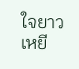ใจยาวเหยี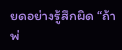ยดอย่างรู้สึกผิด “ถ้าพ่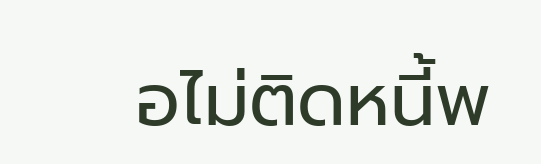อไม่ติดหนี้พ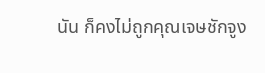นัน ก็คงไม่ถูกคุณเจษชักจูง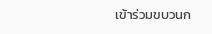เข้าร่วมขบวนก